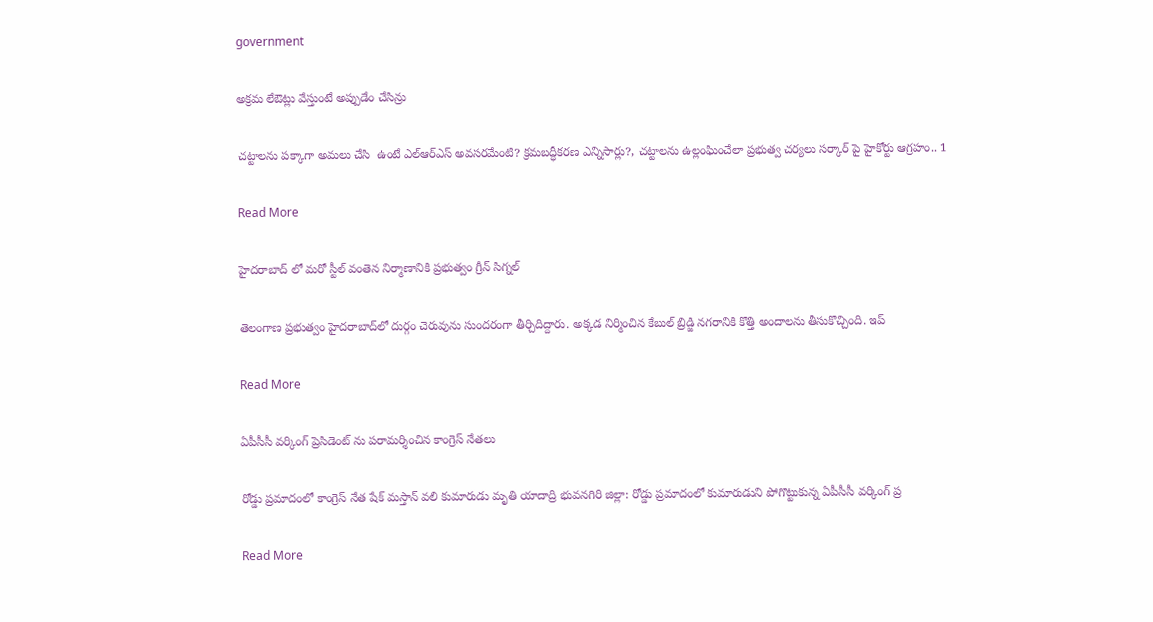government

అక్రమ లేఔట్లు వేస్తుంటే అప్పుడేం చేసిన్రు

చట్టాలను పక్కాగా అమలు చేసి  ఉంటే ఎల్ఆర్ఎస్ అవసరమేంటి? క్రమబద్ధీకరణ ఎన్నిసార్లు?, చట్టాలను ఉల్లంఘించేలా ప్రభుత్వ చర్యలు సర్కార్ పై హైకోర్టు ఆగ్రహం.. 1

Read More

హైదరాబాద్ లో మరో స్టీల్‌ వంతెన నిర్మాణానికి ప్రభుత్వం గ్రీన్ సిగ్నల్

తెలంగాణ ప్రభుత్వం హైదరాబాద్‌లో దుర్గం చెరువును సుంద‌రంగా తీర్చిదిద్దారు. అక్క‌డ నిర్మించిన కేబుల్ బ్రిడ్జి న‌గరానికి కొత్తి అందాలను తీసుకొచ్చింది. ఇప్

Read More

ఏపీసీసీ వర్కింగ్ ప్రెసిడెంట్ ను పరామర్శించిన కాంగ్రెస్ నేతలు

రోడ్డు ప్రమాదంలో కాంగ్రెస్ నేత షేక్ మస్తాన్ వలి కుమారుడు మృతి యాదాద్రి భువనగిరి జిల్లా: రోడ్డు ప్రమాదంలో కుమారుడుని పోగొట్టుకున్న ఏపీసీసీ వర్కింగ్ ప్ర

Read More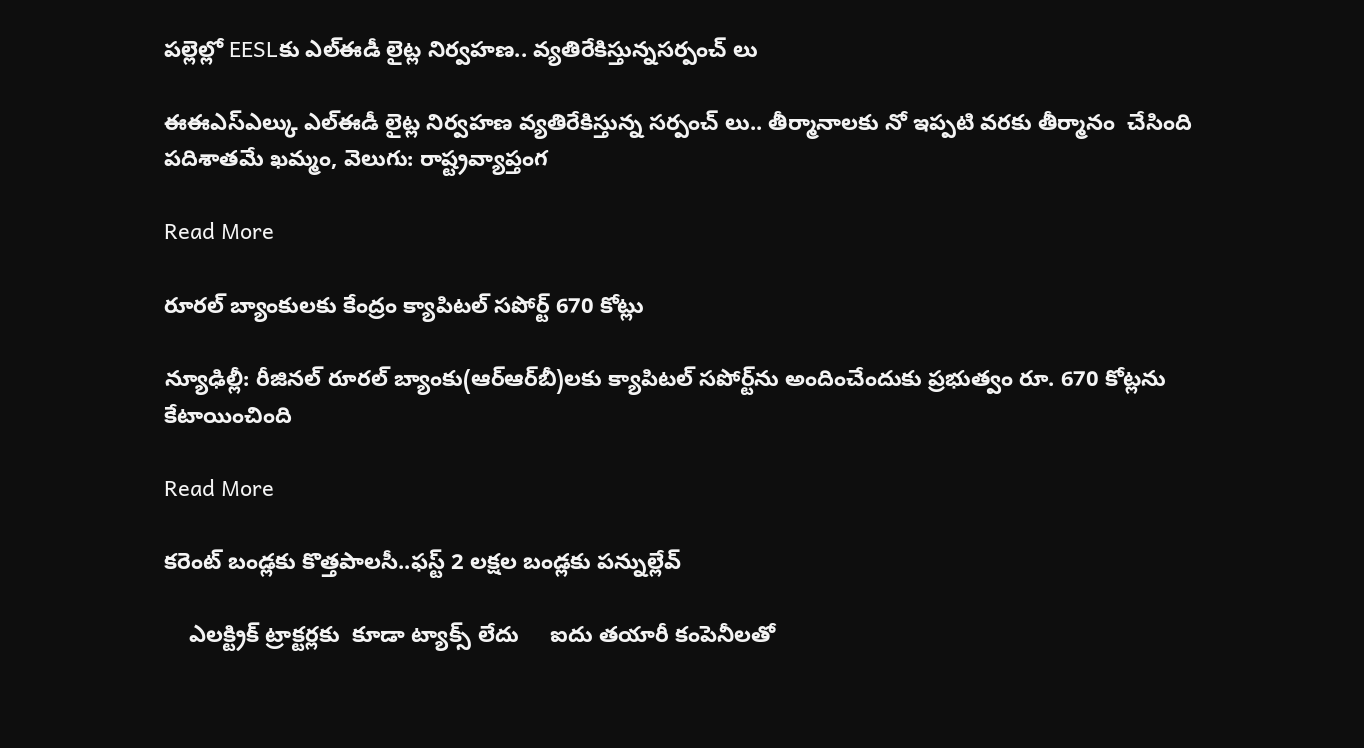పల్లెల్లో EESLకు ఎల్ఈడీ లైట్ల నిర్వహణ.. వ్యతిరేకిస్తున్నసర్పంచ్ లు

ఈఈఎస్ఎల్కు ఎల్ఈడీ లైట్ల నిర్వహణ వ్యతిరేకిస్తున్న సర్పంచ్ లు.. తీర్మానాలకు నో ఇప్పటి వరకు తీర్మానం  చేసింది పదిశాతమే ఖమ్మం, వెలుగు: రాష్ట్రవ్యాప్తంగ

Read More

రూరల్ బ్యాంకులకు కేంద్రం క్యాపిటల్ సపోర్ట్ 670 కోట్లు

న్యూఢిల్లీ: రీజినల్‌‌‌‌ రూరల్‌‌‌‌ బ్యాంకు(ఆర్‌‌‌‌‌‌‌‌ఆర్‌‌‌‌‌‌‌‌బీ)లకు క్యాపిటల్‌‌‌‌ సపోర్ట్‌‌‌‌ను అందించేందుకు ప్రభుత్వం రూ. 670 కోట్లను కేటాయించింది

Read More

కరెంట్ బండ్లకు కొత్తపాలసీ..ఫస్ట్ 2 లక్షల బండ్లకు పన్నుల్లేవ్

    ఎలక్ట్రిక్ ట్రాక్టర్లకు  కూడా ట్యాక్స్ లేదు     ఐదు తయారీ కంపెనీలతో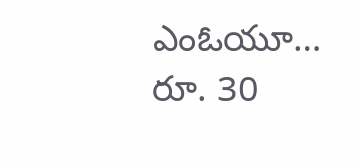ఎంఓయూ…     రూ. 30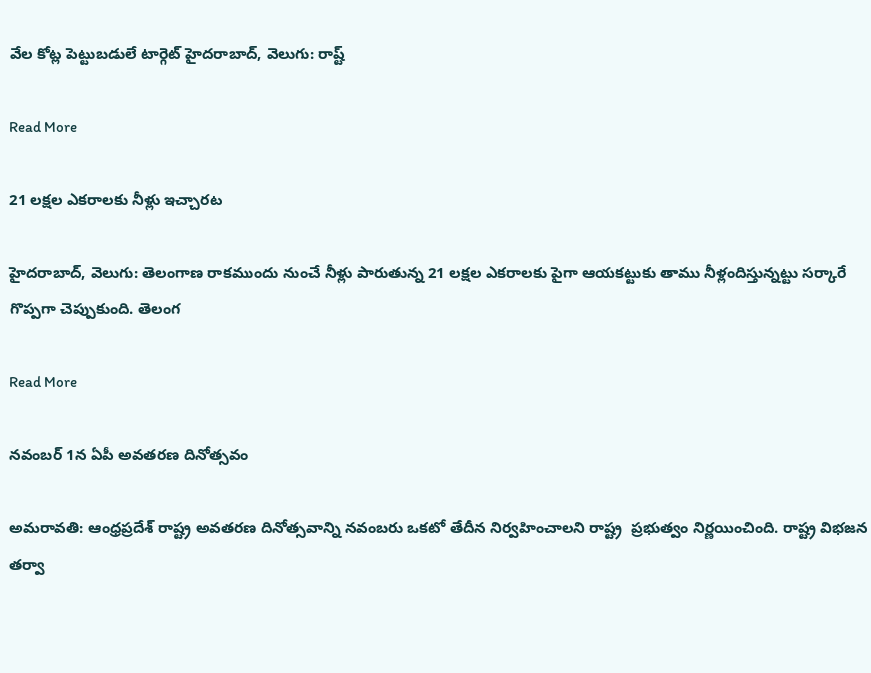వేల కోట్ల పెట్టుబడులే టార్గెట్‌‌ హైదరాబాద్, వెలుగు: రాష్ట్

Read More

21 లక్షల ఎకరాలకు నీళ్లు ఇచ్చారట

హైదరాబాద్, వెలుగు: తెలంగాణ రాకముందు నుంచే నీళ్లు పారుతున్న 21 లక్షల ఎకరాలకు పైగా ఆయకట్టుకు తాము నీళ్లందిస్తున్నట్టు సర్కారే గొప్పగా చెప్పుకుంది. తెలంగ

Read More

నవంబర్ 1న ఏపీ అవతరణ దినోత్సవం

అమరావతి: ఆంధ్రప్రదేశ్‌ రాష్ట్ర అవతరణ దినోత్సవాన్ని నవంబరు ఒకటో తేదీన నిర్వహించాలని రాష్ట్ర  ప్రభుత్వం నిర్ణయించింది. రాష్ట్ర విభజన తర్వా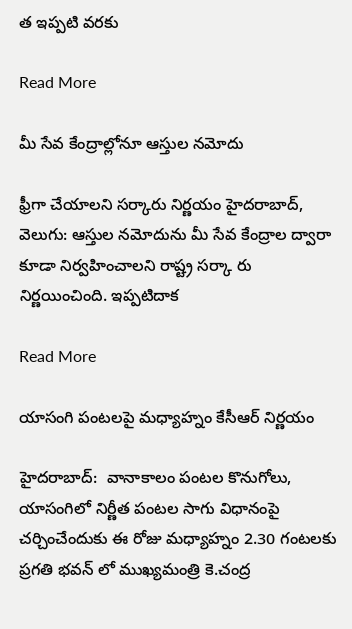త ఇప్పటి వరకు

Read More

మీ సేవ కేంద్రాల్లోనూ ఆస్తుల నమోదు

ఫ్రీగా చేయాలని సర్కారు నిర్ణయం హైదరాబాద్, వెలుగు: ఆస్తుల నమోదును మీ సేవ కేంద్రాల ద్వారా కూడా నిర్వహించాలని రాష్ట్ర సర్కా రు నిర్ణయించింది. ఇప్పటిదాక

Read More

యాసంగి పంటలపై మధ్యాహ్నం కేసీఆర్ నిర్ణయం

హైదరాబాద్:  వానాకాలం పంటల కొనుగోలు, యాసంగిలో నిర్ణీత పంటల సాగు విధానంపై చర్చించేందుకు ఈ రోజు మధ్యాహ్నం 2.30 గంటలకు ప్రగతి భవన్ లో ముఖ్యమంత్రి కె.చంద్ర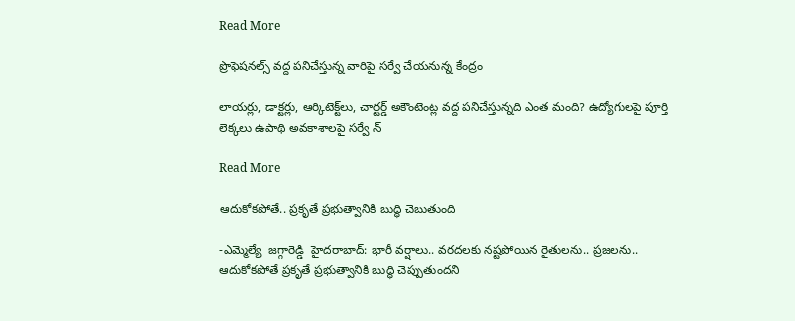Read More

ప్రొఫెషనల్స్ వద్ద పనిచేస్తున్న వారిపై సర్వే చేయనున్న కేంద్రం

లాయర్లు, డాక్టర్లు, ఆర్కిటెక్ట్‌‌లు, చార్టర్డ్‌‌‌‌‌‌‌‌ అకౌంటెంట్ల వద్ద పనిచేస్తున్నది ఎంత మంది? ఉద్యోగుల‌‌‌‌పై పూర్తి లెక్కలు ఉపాథి అవకాశాలపై సర్వే న్

Read More

ఆదుకోకపోతే.. ప్రకృతే ప్రభుత్వానికి బుద్ధి చెబుతుంది

-ఎమ్మెల్యే  జగ్గారెడ్డి  హైదరాబాద్: భారీ వర్షాలు.. వరదలకు నష్టపోయిన రైతులను.. ప్రజలను.. ఆదుకోకపోతే ప్రకృతే ప్రభుత్వానికి బుద్ధి చెప్పుతుందని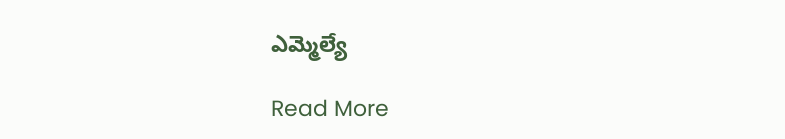ఎమ్మెల్యే

Read More